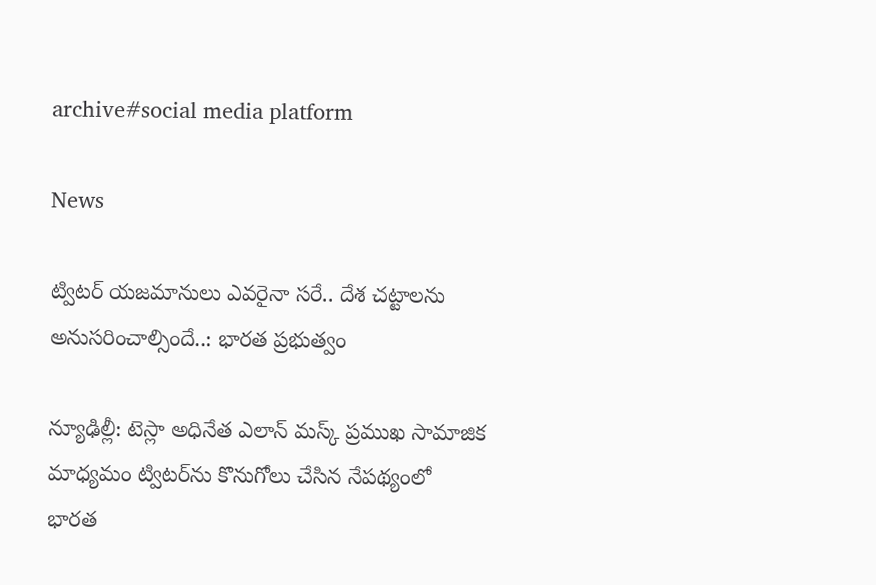archive#social media platform

News

ట్విటర్‌ యజమానులు ఎవరైనా సరే.. దేశ చట్టాలను అనుసరించాల్సిందే..: భారత ప్రభుత్వం

న్యూఢిల్లీ: టెస్లా అధినేత ఎలాన్‌ మస్క్‌ ప్రముఖ సామాజిక మాధ్యమం ట్విటర్‌ను కొనుగోలు చేసిన నేపథ్యంలో భారత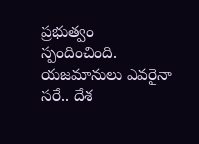ప్రభుత్వం స్పందించింది. యజమానులు ఎవరైనా సరే.. దేశ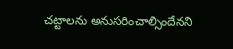చట్టాలను అనుసరించాల్సిందేనని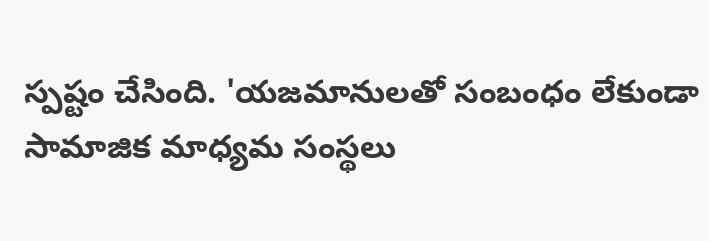స్పష్టం చేసింది. 'యజమానులతో సంబంధం లేకుండా సామాజిక మాధ్యమ సంస్థలు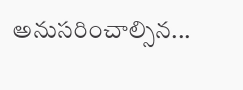అనుసరించాల్సిన...